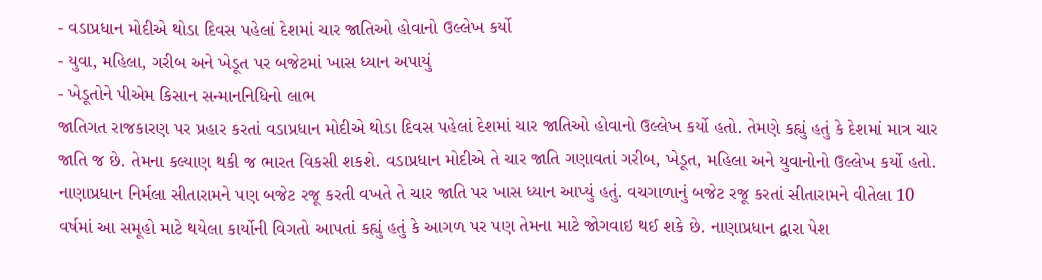- વડાપ્રધાન મોદીએ થોડા દિવસ પહેલાં દેશમાં ચાર જાતિઓ હોવાનો ઉલ્લેખ કર્યો
- યુવા, મહિલા, ગરીબ અને ખેડૂત પર બજેટમાં ખાસ ધ્યાન અપાયું
- ખેડૂતોને પીએમ કિસાન સન્માનનિધિનો લાભ
જાતિગત રાજકારણ પર પ્રહાર કરતાં વડાપ્રધાન મોદીએ થોડા દિવસ પહેલાં દેશમાં ચાર જાતિઓ હોવાનો ઉલ્લેખ કર્યો હતો. તેમણે કહ્યું હતું કે દેશમાં માત્ર ચાર જાતિ જ છે. તેમના કલ્યાણ થકી જ ભારત વિકસી શકશે. વડાપ્રધાન મોદીએ તે ચાર જાતિ ગણાવતાં ગરીબ, ખેડૂત, મહિલા અને યુવાનોનો ઉલ્લેખ કર્યો હતો. નાણાપ્રધાન નિર્મલા સીતારામને પણ બજેટ રજૂ કરતી વખતે તે ચાર જાતિ પર ખાસ ધ્યાન આપ્યું હતું. વચગાળાનું બજેટ રજૂ કરતાં સીતારામને વીતેલા 10 વર્ષમાં આ સમૂહો માટે થયેલા કાર્યોની વિગતો આપતાં કહ્યું હતું કે આગળ પર પણ તેમના માટે જોગવાઇ થઈ શકે છે. નાણાપ્રધાન દ્વારા પેશ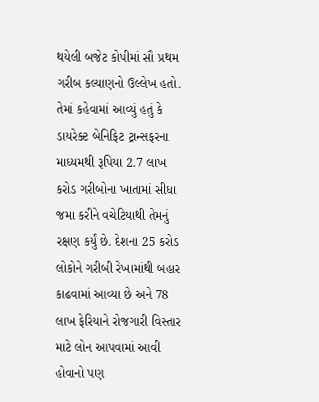થયેલી બજેટ કોપીમાં સૌ પ્રથમ ગરીબ કલ્યાણનો ઉલ્લેખ હતો. તેમાં કહેવામાં આવ્યું હતું કે ડાયરેક્ટ બેનિફિટ ટ્રાન્સફરના માધ્યમથી રૂપિયા 2.7 લાખ કરોડ ગરીબોના ખાતામાં સીધા જમા કરીને વચેટિયાથી તેમનું રક્ષણ કર્યું છે. દેશના 25 કરોડ લોકોને ગરીબી રેખામાંથી બહાર કાઢવામાં આવ્યા છે અને 78 લાખ ફેરિયાને રોજગારી વિસ્તાર માટે લોન આપવામાં આવી હોવાનો પણ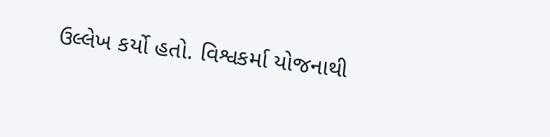ઉલ્લેખ કર્યો હતો. વિશ્વકર્મા યોજનાથી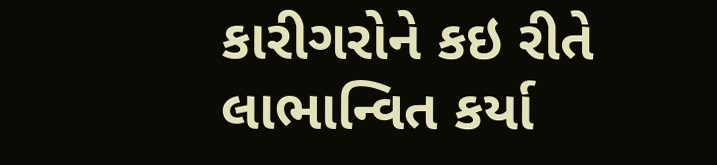કારીગરોને કઇ રીતે લાભાન્વિત કર્યા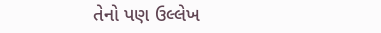તેનો પણ ઉલ્લેખ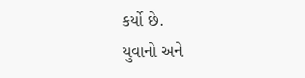કર્યો છે.
યુવાનો અને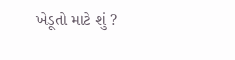ખેડૂતો માટે શું ?